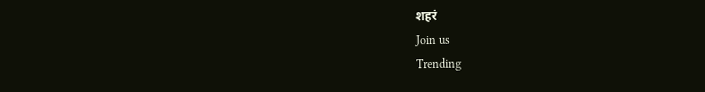शहरं
Join us
Trending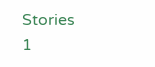Stories
1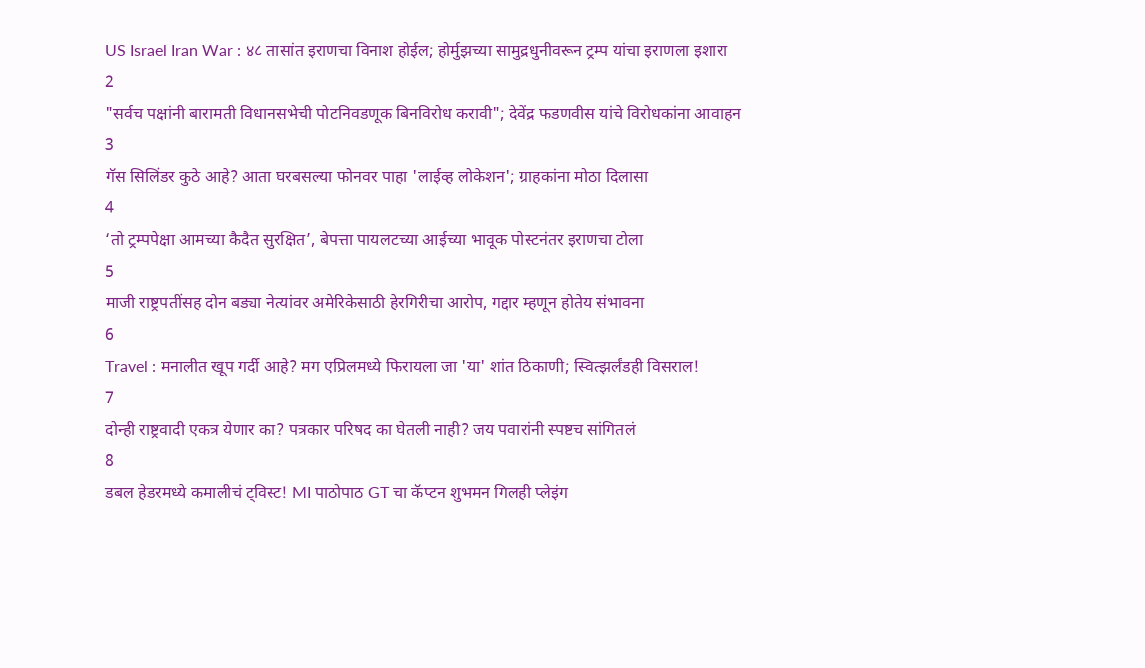US Israel Iran War : ४८ तासांत इराणचा विनाश होईल; होर्मुझच्या सामुद्रधुनीवरून ट्रम्प यांचा इराणला इशारा
2
"सर्वच पक्षांनी बारामती विधानसभेची पोटनिवडणूक बिनविरोध करावी"; देवेंद्र फडणवीस यांचे विरोधकांना आवाहन
3
गॅस सिलिंडर कुठे आहे? आता घरबसल्या फोनवर पाहा 'लाईव्ह लोकेशन'; ग्राहकांना मोठा दिलासा
4
‘तो ट्रम्पपेक्षा आमच्या कैदैत सुरक्षित’, बेपत्ता पायलटच्या आईच्या भावूक पोस्टनंतर इराणचा टोला
5
माजी राष्ट्रपतींसह दोन बड्या नेत्यांवर अमेरिकेसाठी हेरगिरीचा आरोप, गद्दार म्हणून होतेय संभावना
6
Travel : मनालीत खूप गर्दी आहे? मग एप्रिलमध्ये फिरायला जा 'या' शांत ठिकाणी; स्वित्झर्लंडही विसराल!
7
दोन्ही राष्ट्रवादी एकत्र येणार का? पत्रकार परिषद का घेतली नाही? जय पवारांनी स्पष्टच सांगितलं
8
डबल हेडरमध्ये कमालीचं ट्विस्ट! MI पाठोपाठ GT चा कॅप्टन शुभमन गिलही प्लेइंग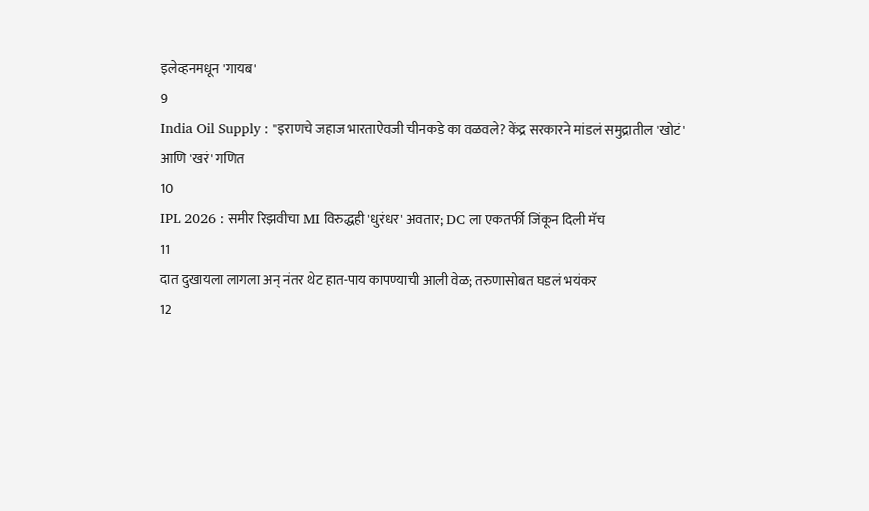इलेव्हनमधून 'गायब'
9
India Oil Supply : "इराणचे जहाज भारताऐवजी चीनकडे का वळवले? केंद्र सरकारने मांडलं समुद्रातील 'खोटं' आणि 'खरं' गणित
10
IPL 2026 : समीर रिझवीचा MI विरुद्धही 'धुरंधर' अवतार; DC ला एकतर्फी जिंकून दिली मॅच
11
दात दुखायला लागला अन् नंतर थेट हात-पाय कापण्याची आली वेळ; तरुणासोबत घडलं भयंकर
12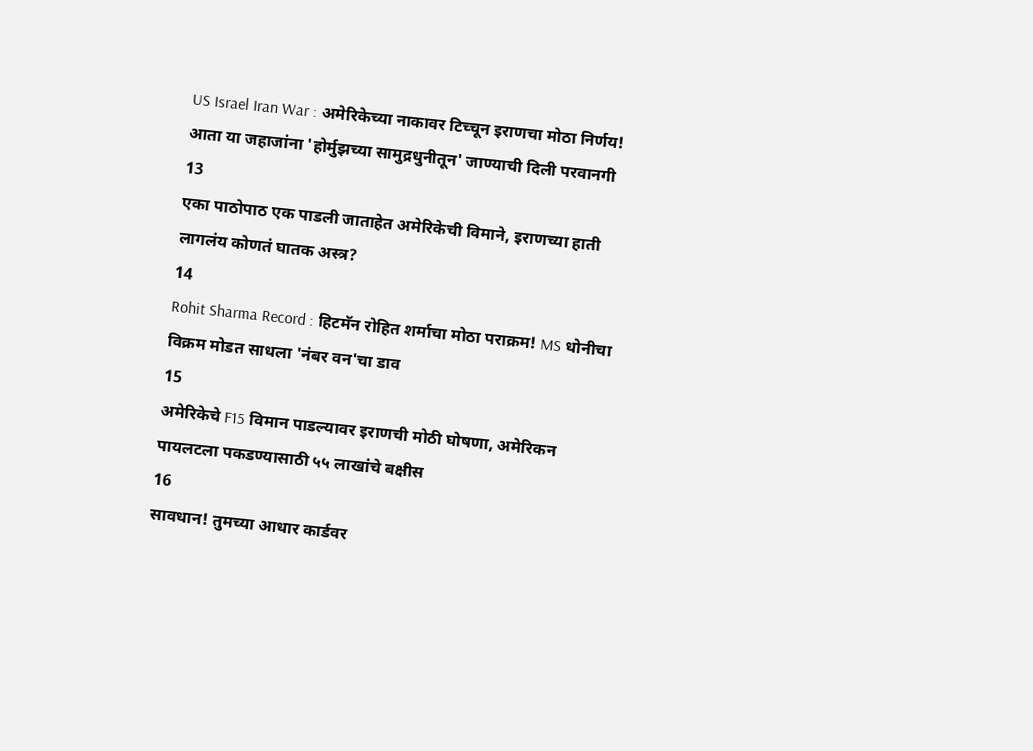US Israel Iran War : अमेरिकेच्या नाकावर टिच्चून इराणचा मोठा निर्णय! आता या जहाजांना 'होर्मुझच्या सामुद्रधुनीतून' जाण्याची दिली परवानगी
13
एका पाठोपाठ एक पाडली जाताहेत अमेरिकेची विमाने, इराणच्या हाती लागलंय कोणतं घातक अस्त्र?
14
Rohit Sharma Record : हिटमॅन रोहित शर्माचा मोठा पराक्रम! MS धोनीचा विक्रम मोडत साधला 'नंबर वन'चा डाव
15
अमेरिकेचे F15 विमान पाडल्यावर इराणची मोठी घोषणा, अमेरिकन पायलटला पकडण्यासाठी ५५ लाखांचे बक्षीस
16
सावधान! तुमच्या आधार कार्डवर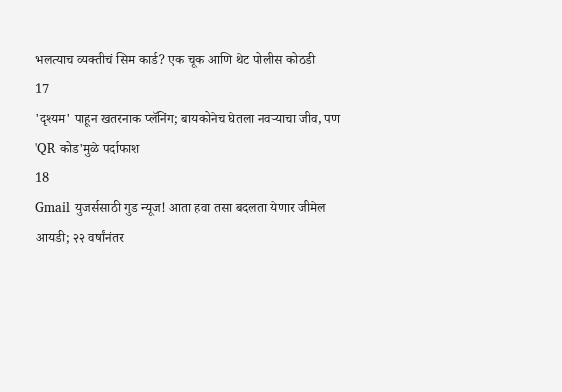भलत्याच व्यक्तीचं सिम कार्ड? एक चूक आणि थेट पोलीस कोठडी
17
'दृश्यम' पाहून खतरनाक प्लॅनिंग; बायकोनेच घेतला नवऱ्याचा जीव, पण 'QR कोड'मुळे पर्दाफाश
18
Gmail युजर्ससाठी गुड न्यूज! आता हवा तसा बदलता येणार जीमेल आयडी; २२ वर्षांनंतर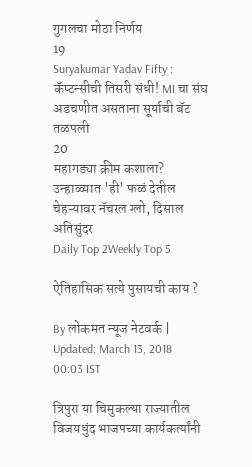गुगलचा मोठा निर्णय
19
Suryakumar Yadav Fifty : कॅप्टन्सीची तिसरी संधी! MI चा संघ अडचणीत असताना सूर्याची बॅट तळपली
20
महागड्या क्रीम कशाला? उन्हाळ्यात 'ही' फळं देतील चेहऱ्यावर नॅचरल ग्लो, दिसाल अतिसुंदर
Daily Top 2Weekly Top 5

ऐतिहासिक सत्ये पुसायची काय ?

By लोकमत न्यूज नेटवर्क | Updated: March 13, 2018 00:03 IST

त्रिपुरा या चिमुकल्या राज्यातील विजयधुंद भाजपच्या कार्यकर्त्यांनी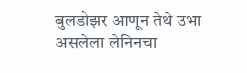बुलडोझर आणून तेथे उभा असलेला लेनिनचा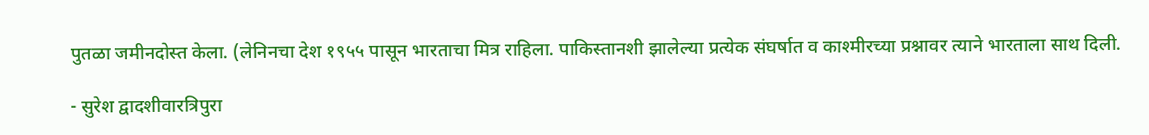पुतळा जमीनदोस्त केला. (लेनिनचा देश १९५५ पासून भारताचा मित्र राहिला. पाकिस्तानशी झालेल्या प्रत्येक संघर्षात व काश्मीरच्या प्रश्नावर त्याने भारताला साथ दिली.

- सुरेश द्वादशीवारत्रिपुरा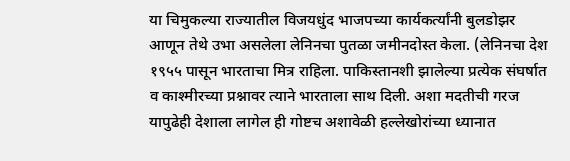या चिमुकल्या राज्यातील विजयधुंद भाजपच्या कार्यकर्त्यांनी बुलडोझर आणून तेथे उभा असलेला लेनिनचा पुतळा जमीनदोस्त केला. (लेनिनचा देश १९५५ पासून भारताचा मित्र राहिला. पाकिस्तानशी झालेल्या प्रत्येक संघर्षात व काश्मीरच्या प्रश्नावर त्याने भारताला साथ दिली. अशा मदतीची गरज यापुढेही देशाला लागेल ही गोष्टच अशावेळी हल्लेखोरांच्या ध्यानात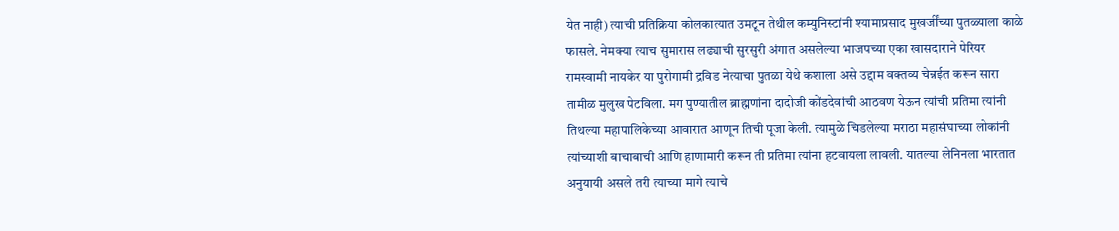येत नाही) त्याची प्रतिक्रिया कोलकात्यात उमटून तेथील कम्युनिस्टांनी श्यामाप्रसाद मुखर्जींच्या पुतळ्याला काळे फासले. नेमक्या त्याच सुमारास लढ्याची सुरसुरी अंगात असलेल्या भाजपच्या एका खासदाराने पेरियर रामस्वामी नायकेर या पुरोगामी द्रविड नेत्याचा पुतळा येथे कशाला असे उद्दाम वक्तव्य चेन्नईत करून सारा तामीळ मुलुख पेटविला. मग पुण्यातील ब्राह्मणांना दादोजी कोंडदेवांची आठवण येऊन त्यांची प्रतिमा त्यांनी तिथल्या महापालिकेच्या आवारात आणून तिची पूजा केली. त्यामुळे चिडलेल्या मराठा महासंघाच्या लोकांनी त्यांच्याशी बाचाबाची आणि हाणामारी करून ती प्रतिमा त्यांना हटवायला लावली. यातल्या लेनिनला भारतात अनुयायी असले तरी त्याच्या मागे त्याचे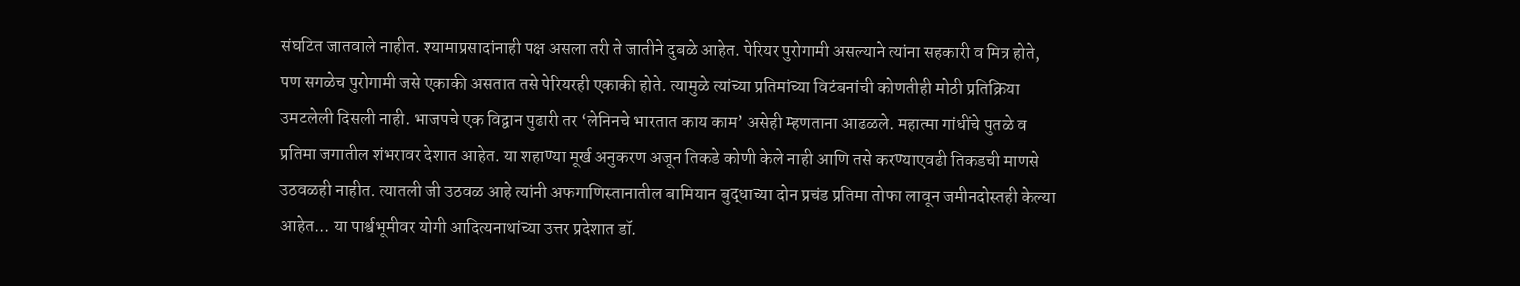संघटित जातवाले नाहीत. श्यामाप्रसादांनाही पक्ष असला तरी ते जातीने दुबळे आहेत. पेरियर पुरोगामी असल्याने त्यांना सहकारी व मित्र होते, पण सगळेच पुरोगामी जसे एकाकी असतात तसे पेरियरही एकाकी होते. त्यामुळे त्यांच्या प्रतिमांच्या विटंबनांची कोणतीही मोठी प्रतिक्रिया उमटलेली दिसली नाही. भाजपचे एक विद्वान पुढारी तर ‘लेनिनचे भारतात काय काम’ असेही म्हणताना आढळले. महात्मा गांधींचे पुतळे व प्रतिमा जगातील शंभरावर देशात आहेत. या शहाण्या मूर्ख अनुकरण अजून तिकडे कोणी केले नाही आणि तसे करण्याएवढी तिकडची माणसे उठवळही नाहीत. त्यातली जी उठवळ आहे त्यांनी अफगाणिस्तानातील बामियान बुद्धाच्या दोन प्रचंड प्रतिमा तोफा लावून जमीनदोस्तही केल्या आहेत... या पार्श्वभूमीवर योगी आदित्यनाथांच्या उत्तर प्रदेशात डॉ.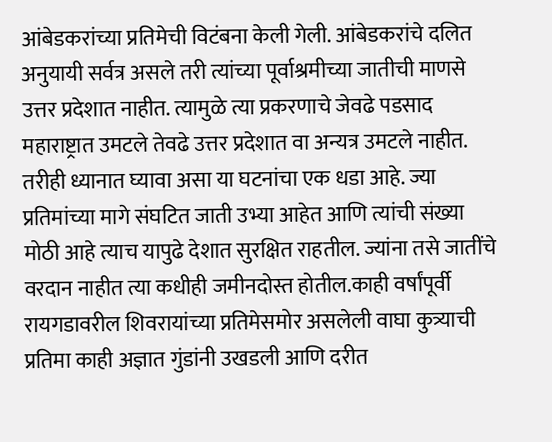आंबेडकरांच्या प्रतिमेची विटंबना केली गेली. आंबेडकरांचे दलित अनुयायी सर्वत्र असले तरी त्यांच्या पूर्वाश्रमीच्या जातीची माणसे उत्तर प्रदेशात नाहीत. त्यामुळे त्या प्रकरणाचे जेवढे पडसाद महाराष्ट्रात उमटले तेवढे उत्तर प्रदेशात वा अन्यत्र उमटले नाहीत. तरीही ध्यानात घ्यावा असा या घटनांचा एक धडा आहे. ज्या प्रतिमांच्या मागे संघटित जाती उभ्या आहेत आणि त्यांची संख्या मोठी आहे त्याच यापुढे देशात सुरक्षित राहतील. ज्यांना तसे जातींचे वरदान नाहीत त्या कधीही जमीनदोस्त होतील.काही वर्षांपूर्वी रायगडावरील शिवरायांच्या प्रतिमेसमोर असलेली वाघा कुत्र्याची प्रतिमा काही अज्ञात गुंडांनी उखडली आणि दरीत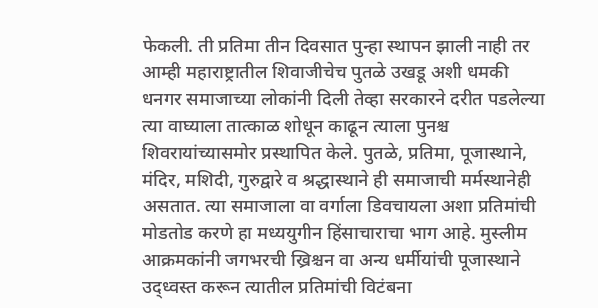फेकली. ती प्रतिमा तीन दिवसात पुन्हा स्थापन झाली नाही तर आम्ही महाराष्ट्रातील शिवाजीचेच पुतळे उखडू अशी धमकी धनगर समाजाच्या लोकांनी दिली तेव्हा सरकारने दरीत पडलेल्या त्या वाघ्याला तात्काळ शोधून काढून त्याला पुनश्च शिवरायांच्यासमोर प्रस्थापित केले. पुतळे, प्रतिमा, पूजास्थाने, मंदिर, मशिदी, गुरुद्वारे व श्रद्धास्थाने ही समाजाची मर्मस्थानेही असतात. त्या समाजाला वा वर्गाला डिवचायला अशा प्रतिमांची मोडतोड करणे हा मध्ययुगीन हिंसाचाराचा भाग आहे. मुस्लीम आक्रमकांनी जगभरची ख्रिश्चन वा अन्य धर्मीयांची पूजास्थाने उद्ध्वस्त करून त्यातील प्रतिमांची विटंबना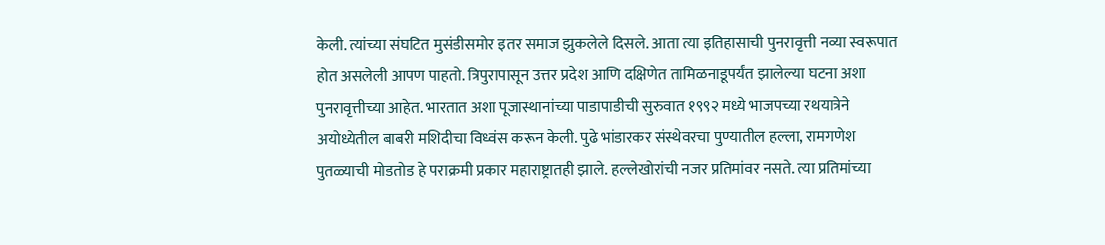केली. त्यांच्या संघटित मुसंडीसमोर इतर समाज झुकलेले दिसले. आता त्या इतिहासाची पुनरावृत्ती नव्या स्वरूपात होत असलेली आपण पाहतो. त्रिपुरापासून उत्तर प्रदेश आणि दक्षिणेत तामिळनाडूपर्यंत झालेल्या घटना अशा पुनरावृत्तीच्या आहेत. भारतात अशा पूजास्थानांच्या पाडापाडीची सुरुवात १९९२ मध्ये भाजपच्या रथयात्रेने अयोध्येतील बाबरी मशिदीचा विध्वंस करून केली. पुढे भांडारकर संस्थेवरचा पुण्यातील हल्ला, रामगणेश पुतळ्याची मोडतोड हे पराक्रमी प्रकार महाराष्ट्रातही झाले. हल्लेखोरांची नजर प्रतिमांवर नसते. त्या प्रतिमांच्या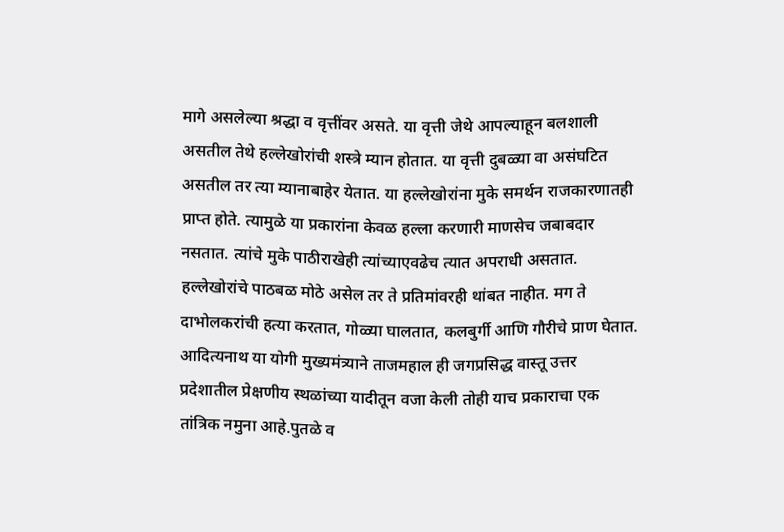मागे असलेल्या श्रद्धा व वृत्तींवर असते. या वृत्ती जेथे आपल्याहून बलशाली असतील तेथे हल्लेखोरांची शस्त्रे म्यान होतात. या वृत्ती दुबळ्या वा असंघटित असतील तर त्या म्यानाबाहेर येतात. या हल्लेखोरांना मुके समर्थन राजकारणातही प्राप्त होते. त्यामुळे या प्रकारांना केवळ हल्ला करणारी माणसेच जबाबदार नसतात. त्यांचे मुके पाठीराखेही त्यांच्याएवढेच त्यात अपराधी असतात. हल्लेखोरांचे पाठबळ मोठे असेल तर ते प्रतिमांवरही थांबत नाहीत. मग ते दाभोलकरांची हत्या करतात, गोळ्या घालतात, कलबुर्गी आणि गौरीचे प्राण घेतात. आदित्यनाथ या योगी मुख्यमंत्र्याने ताजमहाल ही जगप्रसिद्ध वास्तू उत्तर प्रदेशातील प्रेक्षणीय स्थळांच्या यादीतून वजा केली तोही याच प्रकाराचा एक तांत्रिक नमुना आहे.पुतळे व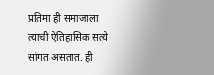प्रतिमा ही समाजाला त्याची ऐतिहासिक सत्ये सांगत असतात. ही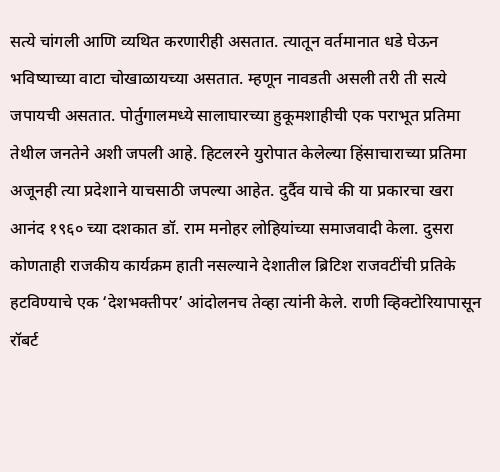सत्ये चांगली आणि व्यथित करणारीही असतात. त्यातून वर्तमानात धडे घेऊन भविष्याच्या वाटा चोखाळायच्या असतात. म्हणून नावडती असली तरी ती सत्ये जपायची असतात. पोर्तुगालमध्ये सालाघारच्या हुकूमशाहीची एक पराभूत प्रतिमा तेथील जनतेने अशी जपली आहे. हिटलरने युरोपात केलेल्या हिंसाचाराच्या प्रतिमा अजूनही त्या प्रदेशाने याचसाठी जपल्या आहेत. दुर्दैव याचे की या प्रकारचा खरा आनंद १९६० च्या दशकात डॉ. राम मनोहर लोहियांच्या समाजवादी केला. दुसरा कोणताही राजकीय कार्यक्रम हाती नसल्याने देशातील ब्रिटिश राजवटींची प्रतिके हटविण्याचे एक ‘देशभक्तीपर’ आंदोलनच तेव्हा त्यांनी केले. राणी व्हिक्टोरियापासून रॉबर्ट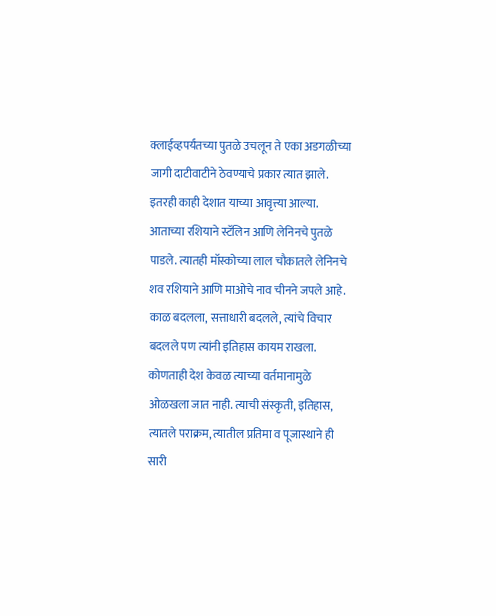क्लाईव्हपर्यंतच्या पुतळे उचलून ते एका अडगळीच्या जागी दाटीवाटीने ठेवण्याचे प्रकार त्यात झाले. इतरही काही देशात याच्या आवृत्त्या आल्या. आताच्या रशियाने स्टॅलिन आणि लेनिनचे पुतळे पाडले. त्यातही मॉस्कोच्या लाल चौकातले लेनिनचे शव रशियाने आणि माओचे नाव चीनने जपले आहे. काळ बदलला, सत्ताधारी बदलले, त्यांचे विचार बदलले पण त्यांनी इतिहास कायम राखला. कोणताही देश केवळ त्याच्या वर्तमानामुळे ओळखला जात नाही. त्याची संस्कृती, इतिहास, त्यातले पराक्रम, त्यातील प्रतिमा व पूजास्थाने ही सारी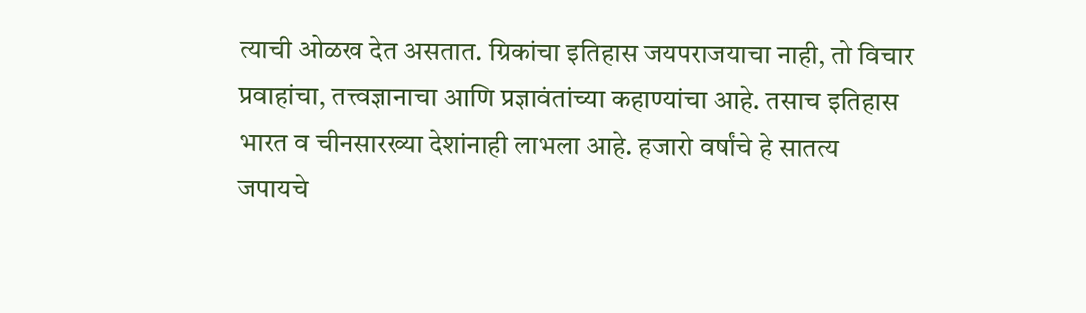त्याची ओळख देत असतात. ग्रिकांचा इतिहास जयपराजयाचा नाही, तो विचार प्रवाहांचा, तत्त्वज्ञानाचा आणि प्रज्ञावंतांच्या कहाण्यांचा आहे. तसाच इतिहास भारत व चीनसारख्या देशांनाही लाभला आहे. हजारो वर्षांचे हे सातत्य जपायचे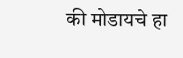की मोडायचे हा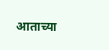आताच्या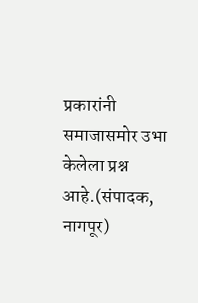प्रकारांनी समाजासमोर उभा केलेला प्रश्न आहे.(संपादक, नागपूर)